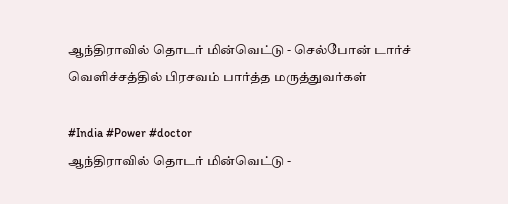ஆந்திராவில் தொடர் மின்வெட்டு - செல்போன் டார்ச் வெளிச்சத்தில் பிரசவம் பார்த்த மருத்துவர்கள்

#India #Power #doctor
ஆந்திராவில் தொடர் மின்வெட்டு -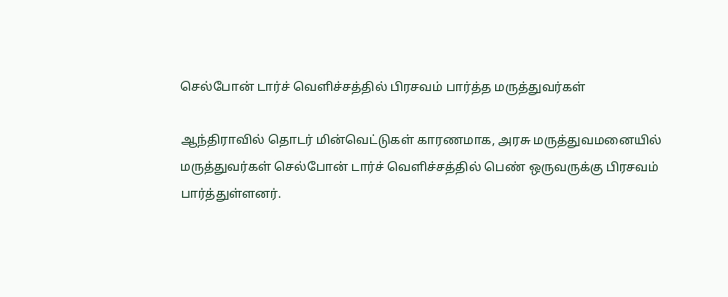செல்போன் டார்ச் வெளிச்சத்தில் பிரசவம் பார்த்த மருத்துவர்கள்

ஆந்திராவில் தொடர் மின்வெட்டுகள் காரணமாக, அரசு மருத்துவமனையில் மருத்துவர்கள் செல்போன் டார்ச் வெளிச்சத்தில் பெண் ஒருவருக்கு பிரசவம் பார்த்துள்ளனர்.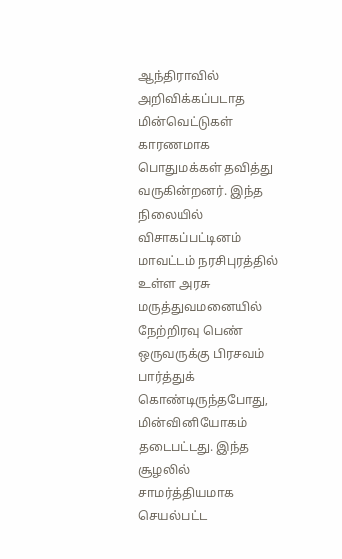ஆந்திராவில் அறிவிக்கப்படாத மின்வெட்டுகள் காரணமாக பொதுமக்கள் தவித்து வருகின்றனர். இந்த நிலையில் விசாகப்பட்டினம் மாவட்டம் நரசிபுரத்தில் உள்ள அரசு மருத்துவமனையில் நேற்றிரவு பெண் ஒருவருக்கு பிரசவம் பார்த்துக் கொண்டிருந்தபோது, மின்வினியோகம் தடைபட்டது. இந்த சூழலில் சாமர்த்தியமாக செயல்பட்ட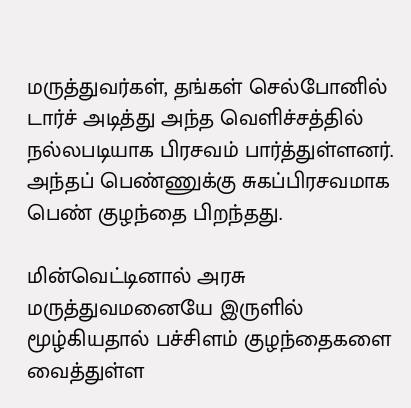மருத்துவர்கள், தங்கள் செல்போனில் டார்ச் அடித்து அந்த வெளிச்சத்தில் நல்லபடியாக பிரசவம் பார்த்துள்ளனர். அந்தப் பெண்ணுக்கு சுகப்பிரசவமாக பெண் குழந்தை பிறந்தது.

மின்வெட்டினால் அரசு மருத்துவமனையே இருளில் மூழ்கியதால் பச்சிளம் குழந்தைகளை வைத்துள்ள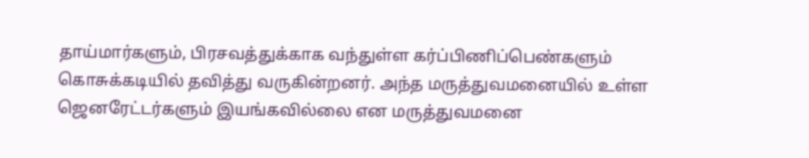தாய்மார்களும், பிரசவத்துக்காக வந்துள்ள கர்ப்பிணிப்பெண்களும் கொசுக்கடியில் தவித்து வருகின்றனர். அந்த மருத்துவமனையில் உள்ள ஜெனரேட்டர்களும் இயங்கவில்லை என மருத்துவமனை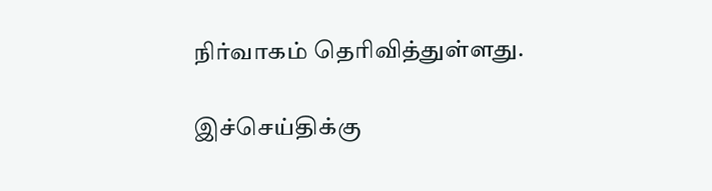நிர்வாகம் தெரிவித்துள்ளது.

இச்செய்திக்கு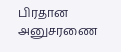பிரதான அனுசரணை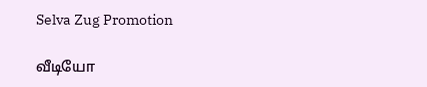Selva Zug Promotion

வீடியோ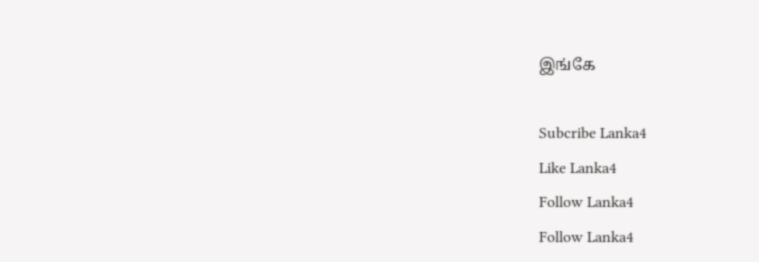இங்கே

Subcribe Lanka4
Like Lanka4
Follow Lanka4
Follow Lanka4